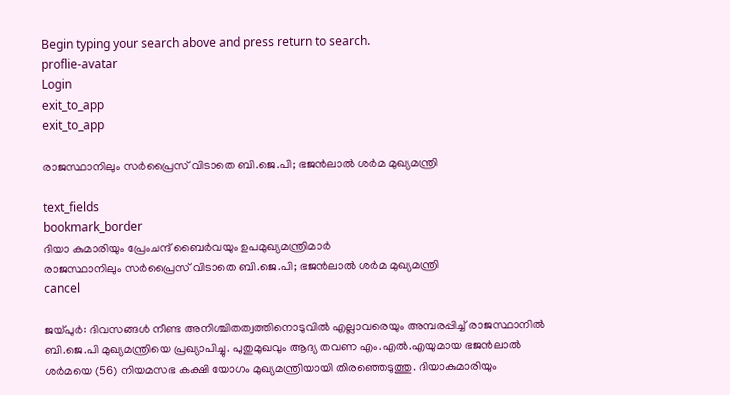Begin typing your search above and press return to search.
proflie-avatar
Login
exit_to_app
exit_to_app

രാജസ്ഥാനിലും സർപ്രൈസ് വിടാതെ ബി.ജെ.പി; ഭജൻലാൽ ശർമ മുഖ്യമന്ത്രി

text_fields
bookmark_border
ദിയാ കുമാരിയും പ്രേംചന്ദ് ബൈർവയും ഉപമുഖ്യമന്ത്രിമാർ
രാജസ്ഥാനിലും സർപ്രൈസ് വിടാതെ ബി.ജെ.പി; ഭജൻലാൽ ശർമ മുഖ്യമന്ത്രി
cancel

ജയ്പുർ: ദിവസങ്ങൾ നീണ്ട അനിശ്ചിതത്വത്തിനൊടുവിൽ എല്ലാവരെയും അമ്പരപ്പിച്ച് രാജസ്ഥാനിൽ ബി.ജെ.പി മുഖ്യമന്ത്രിയെ പ്രഖ്യാപിച്ചു. പുതുമുഖവും ആദ്യ തവണ എം.എൽ.എയുമായ ഭജൻലാൽ ശർമയെ (56) നിയമസഭ കക്ഷി യോഗം മുഖ്യമന്ത്രിയായി തിരഞ്ഞെടുത്തു. ദിയാകുമാരിയും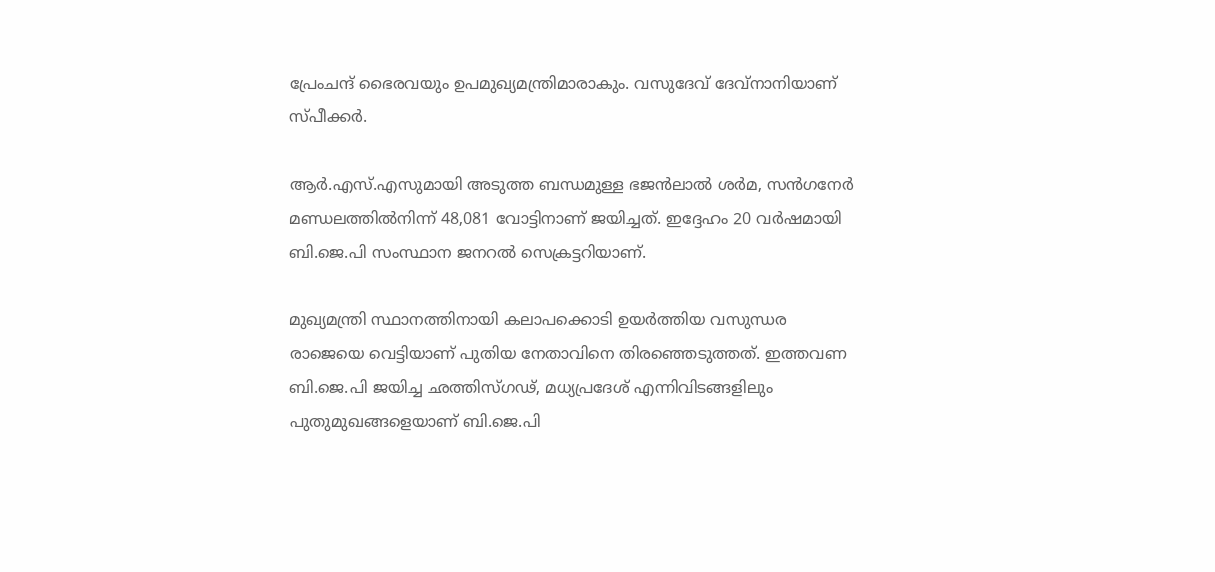പ്രേംചന്ദ് ഭൈരവയും ഉപമുഖ്യമന്ത്രിമാരാകും. വസുദേവ് ദേവ്നാനിയാണ് സ്പീക്കർ.

ആർ.എസ്.എസുമായി അടുത്ത ബന്ധമുള്ള ഭജൻലാൽ ശർമ, സൻഗനേർ മണ്ഡലത്തിൽനിന്ന് 48,081 വോട്ടിനാണ് ജയിച്ചത്. ഇദ്ദേഹം 20 വർഷമായി ബി.ജെ.പി സംസ്ഥാന ജനറൽ സെക്രട്ടറിയാണ്.

മുഖ്യമന്ത്രി സ്ഥാനത്തിനായി കലാപക്കൊടി ഉയർത്തിയ വസുന്ധര രാജെയെ വെട്ടിയാണ് പുതിയ നേതാവിനെ തിരഞ്ഞെടുത്തത്. ഇത്തവണ ബി.ജെ.പി ജയിച്ച ഛത്തിസ്ഗഢ്, മധ്യപ്രദേശ് എന്നിവിടങ്ങളിലും പുതുമുഖങ്ങളെയാണ് ബി.ജെ.പി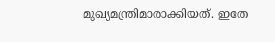മുഖ്യമന്ത്രിമാരാക്കിയത്. ഇതേ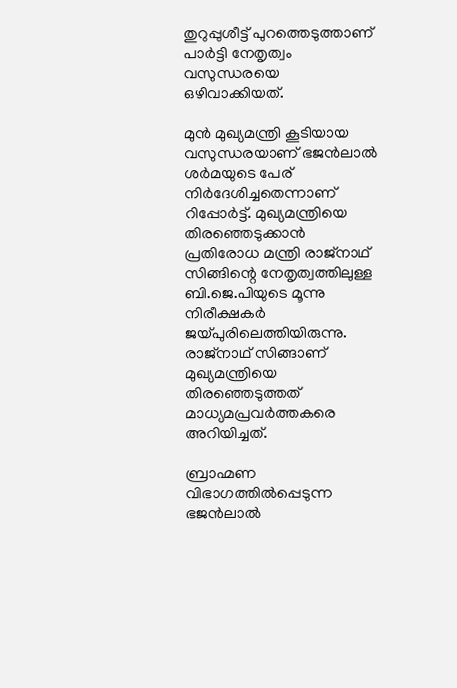തുറുപ്പുശീട്ട് പുറത്തെടുത്താണ് പാർട്ടി നേതൃത്വം വസുന്ധരയെ ഒഴിവാക്കിയത്.

മുൻ മുഖ്യമന്ത്രി കൂടിയായ വസുന്ധരയാണ് ഭജൻലാൽ ശർമയുടെ പേര് നിർദേശിച്ചതെന്നാണ് റിപ്പോർട്ട്. മുഖ്യമന്ത്രിയെ തിരഞ്ഞെടുക്കാൻ പ്രതിരോധ മന്ത്രി രാജ്നാഥ് സിങ്ങിന്റെ നേതൃത്വത്തിലുള്ള ബി.ജെ.പിയുടെ മൂന്നു നിരീക്ഷകർ ജയ്പുരിലെത്തിയിരുന്നു. രാജ്നാഥ് സിങ്ങാണ് മുഖ്യമന്ത്രിയെ തിരഞ്ഞെടുത്തത് മാധ്യമപ്രവർത്തകരെ അറിയിച്ചത്.

ബ്രാഹ്മണ വിഭാഗത്തിൽപ്പെടുന്ന ഭജൻലാൽ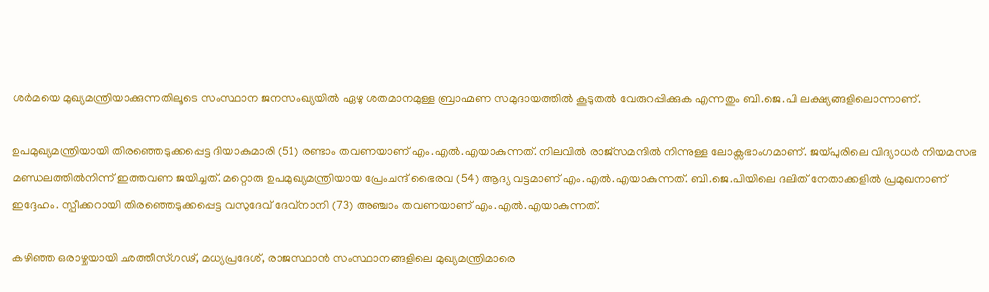ശർമയെ മുഖ്യമന്ത്രിയാക്കുന്നതിലൂടെ സംസ്ഥാന ജനസംഖ്യയിൽ ഏഴു ശതമാനമുള്ള ബ്രാഹ്മണ സമുദായത്തിൽ കൂടുതൽ വേരുറപ്പിക്കുക എന്നതും ബി.ജെ.പി ലക്ഷ്യങ്ങളിലൊന്നാണ്.

ഉപമുഖ്യമന്ത്രിയായി തിരഞ്ഞെടുക്കപ്പെട്ട ദിയാകുമാരി (51) രണ്ടാം തവണയാണ് എം.എൽ.എയാകുന്നത്. നിലവിൽ രാജ്സമന്ദിൽ നിന്നുള്ള ലോക്സഭാംഗമാണ്. ജയ്പുരിലെ വിദ്യാധർ നിയമസഭ മണ്ഡലത്തിൽനിന്ന് ഇത്തവണ ജയിച്ചത്. മറ്റൊരു ഉപമുഖ്യമന്ത്രിയായ പ്രേംചന്ദ് ഭൈരവ (54) ആദ്യ വട്ടമാണ് എം.എൽ.എയാകുന്നത്. ബി.ജെ.പിയിലെ ദലിത് നേതാക്കളിൽ പ്രമുഖനാണ് ഇദ്ദേഹം. സ്പീക്കറായി തിരഞ്ഞെടുക്കപ്പെട്ട വസുദേവ് ദേവ്നാനി (73) അഞ്ചാം തവണയാണ് എം.എൽ.എയാകുന്നത്.

കഴിഞ്ഞ ഒരാഴ്ചയായി ഛത്തീസ്ഗഢ്, മധ്യപ്രദേശ്, രാജസ്ഥാൻ സംസ്ഥാനങ്ങളിലെ മുഖ്യമന്ത്രിമാരെ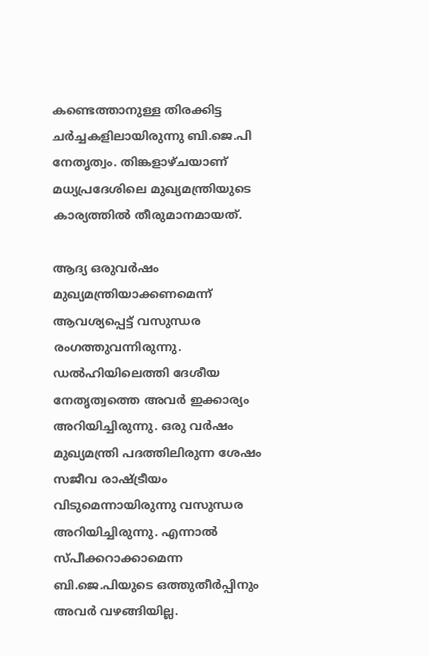കണ്ടെത്താനുള്ള തിരക്കിട്ട ചർച്ചകളിലായിരുന്നു ബി.ജെ.പി നേതൃത്വം. തിങ്കളാഴ്ചയാണ് മധ്യപ്രദേശിലെ മുഖ്യമന്ത്രിയുടെ കാര്യത്തിൽ തീരുമാനമായത്.

ആദ്യ ഒരുവർഷം മുഖ്യമന്ത്രിയാക്കണമെന്ന് ആവശ്യപ്പെട്ട് വസുന്ധര രംഗത്തുവന്നിരുന്നു. ഡൽഹിയിലെത്തി ദേശീയ നേതൃത്വത്തെ അവർ ഇക്കാര്യം അറിയിച്ചിരുന്നു. ഒരു വർഷം മുഖ്യമന്ത്രി പദത്തിലിരുന്ന ശേഷം സജീവ രാഷ്ട്രീയം വിടുമെന്നായിരുന്നു വസുന്ധര അറിയിച്ചിരുന്നു. എന്നാൽ സ്പീക്കറാക്കാമെന്ന ബി.ജെ.പിയുടെ ഒത്തുതീർപ്പിനും അവർ വഴങ്ങിയില്ല.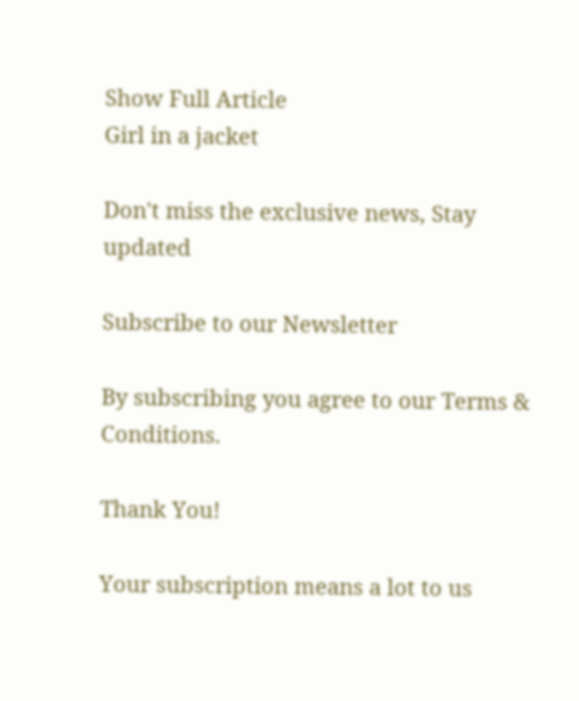Show Full Article
Girl in a jacket

Don't miss the exclusive news, Stay updated

Subscribe to our Newsletter

By subscribing you agree to our Terms & Conditions.

Thank You!

Your subscription means a lot to us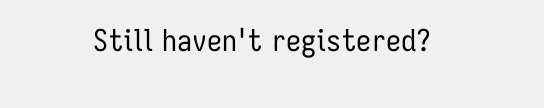Still haven't registered?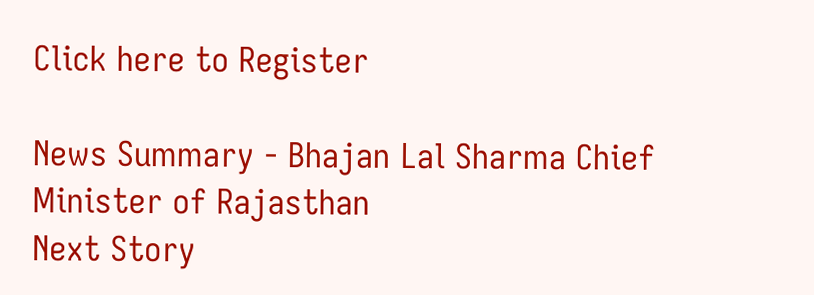Click here to Register

News Summary - Bhajan Lal Sharma Chief Minister of Rajasthan
Next Story